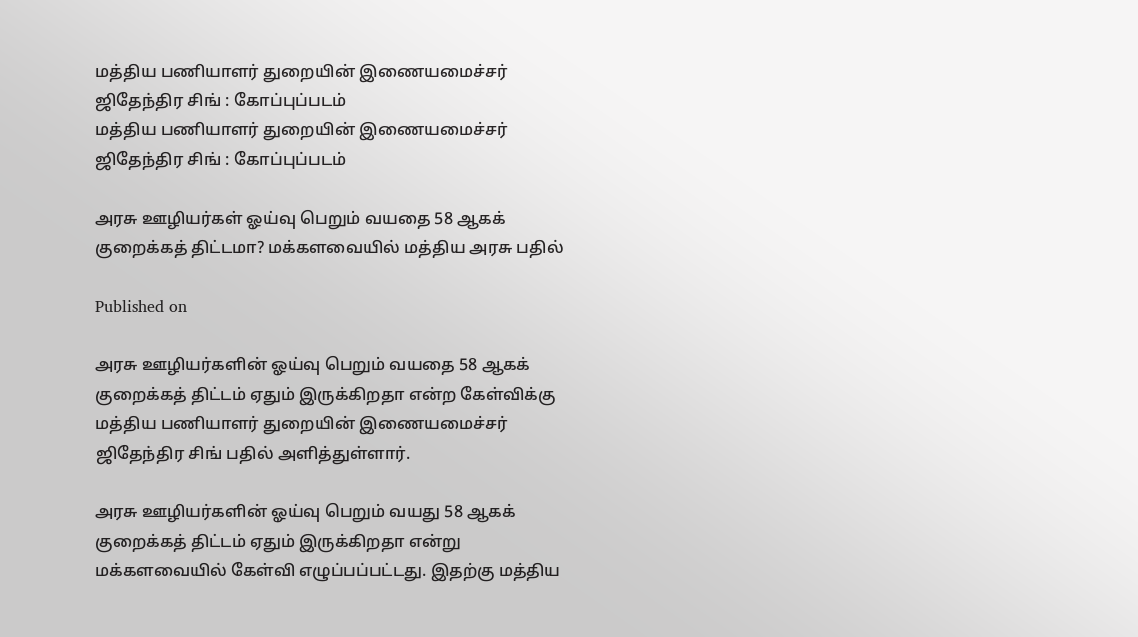மத்திய பணியாளர் துறையின் இணையமைச்சர் ஜிதேந்திர சிங் : கோப்புப்படம்
மத்திய பணியாளர் துறையின் இணையமைச்சர் ஜிதேந்திர சிங் : கோப்புப்படம்

அரசு ஊழியர்கள் ஓய்வு பெறும் வயதை 58 ஆகக் குறைக்கத் திட்டமா? மக்களவையில் மத்திய அரசு பதில்

Published on

அரசு ஊழியர்களின் ஓய்வு பெறும் வயதை 58 ஆகக் குறைக்கத் திட்டம் ஏதும் இருக்கிறதா என்ற கேள்விக்கு மத்திய பணியாளர் துறையின் இணையமைச்சர் ஜிதேந்திர சிங் பதில் அளித்துள்ளார்.

அரசு ஊழியர்களின் ஓய்வு பெறும் வயது 58 ஆகக் குறைக்கத் திட்டம் ஏதும் இருக்கிறதா என்று மக்களவையில் கேள்வி எழுப்பப்பட்டது. இதற்கு மத்திய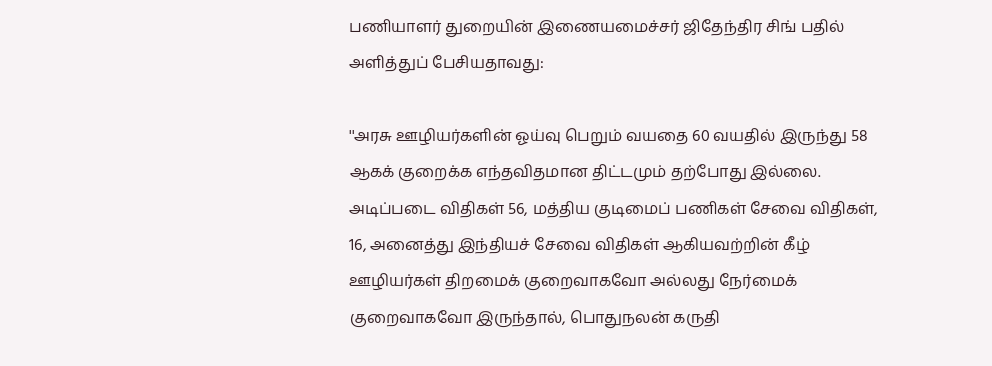பணியாளர் துறையின் இணையமைச்சர் ஜிதேந்திர சிங் பதில் அளித்துப் பேசியதாவது:

''அரசு ஊழியர்களின் ஓய்வு பெறும் வயதை 60 வயதில் இருந்து 58 ஆகக் குறைக்க எந்தவிதமான திட்டமும் தற்போது இல்லை. அடிப்படை விதிகள் 56, மத்திய குடிமைப் பணிகள் சேவை விதிகள், 16, அனைத்து இந்தியச் சேவை விதிகள் ஆகியவற்றின் கீழ் ஊழியர்கள் திறமைக் குறைவாகவோ அல்லது நேர்மைக் குறைவாகவோ இருந்தால், பொதுநலன் கருதி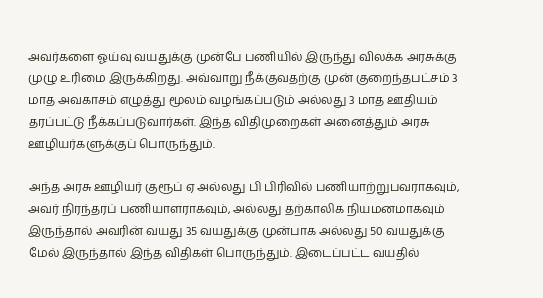அவர்களை ஓய்வு வயதுக்கு முன்பே பணியில் இருந்து விலக்க அரசுக்கு முழு உரிமை இருக்கிறது. அவ்வாறு நீக்குவதற்கு முன் குறைந்தபட்சம் 3 மாத அவகாசம் எழுத்து மூலம் வழங்கப்படும் அல்லது 3 மாத ஊதியம் தரப்பட்டு நீக்கப்படுவார்கள். இந்த விதிமுறைகள் அனைத்தும் அரசு ஊழியர்களுக்குப் பொருந்தும்.

அந்த அரசு ஊழியர் குரூப் ஏ அல்லது பி பிரிவில் பணியாற்றுபவராகவும், அவர் நிரந்தரப் பணியாளராகவும், அல்லது தற்காலிக நியமனமாகவும் இருந்தால் அவரின் வயது 35 வயதுக்கு முன்பாக அல்லது 50 வயதுக்கு மேல் இருந்தால் இந்த விதிகள் பொருந்தும். இடைப்பட்ட வயதில்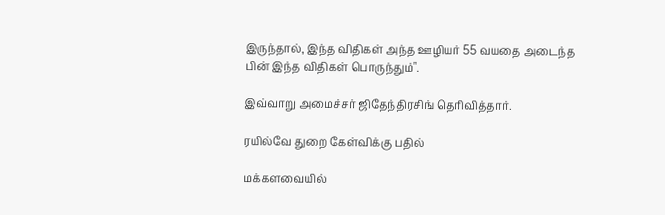இருந்தால், இந்த விதிகள் அந்த ஊழியர் 55 வயதை அடைந்த பின் இந்த விதிகள் பொருந்தும்".

இவ்வாறு அமைச்சர் ஜிதேந்திரசிங் தெரிவித்தார்.

ரயில்வே துறை கேள்விக்கு பதில்

மக்களவையில்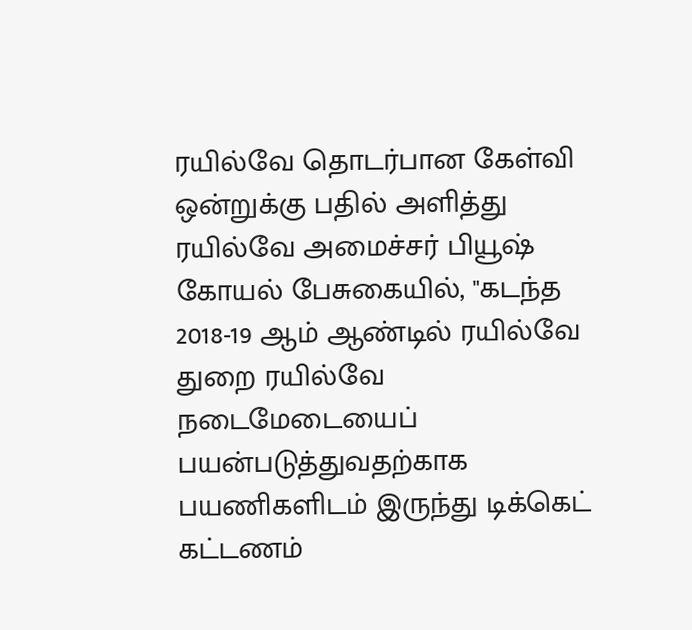ரயில்வே தொடர்பான கேள்வி ஒன்றுக்கு பதில் அளித்து ரயில்வே அமைச்சர் பியூஷ் கோயல் பேசுகையில், "கடந்த 2018-19 ஆம் ஆண்டில் ரயில்வே துறை ரயில்வே நடைமேடையைப் பயன்படுத்துவதற்காக பயணிகளிடம் இருந்து டிக்கெட் கட்டணம்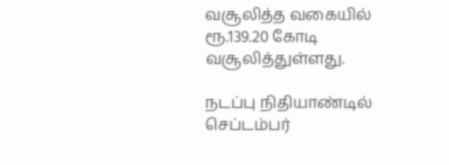வசூலித்த வகையில் ரூ.139.20 கோடி வசூலித்துள்ளது.

நடப்பு நிதியாண்டில் செப்டம்பர்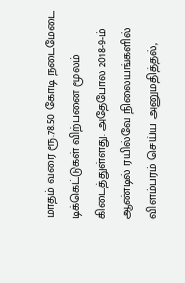மாதம் வரை ரூ.78.50 கோடி நடைமேடை டிக்கெட்டுகள் விற்பனை மூலம் கிடைத்துள்ளது. அதேபோல 2018-9-ம் ஆண்டில் ரயில்வே நிலையங்களில் விளம்பரம் செய்ய அனுமதித்தல்,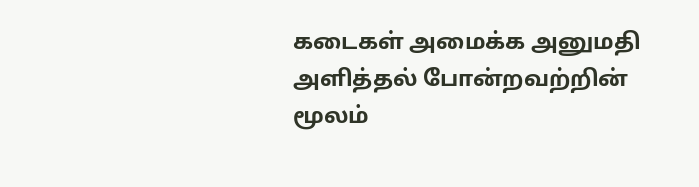கடைகள் அமைக்க அனுமதி அளித்தல் போன்றவற்றின் மூலம்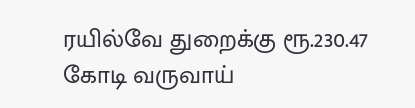ரயில்வே துறைக்கு ரூ.230.47 கோடி வருவாய்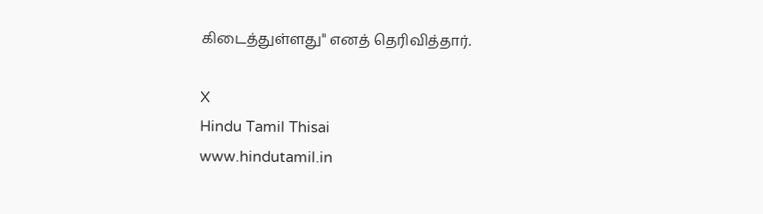கிடைத்துள்ளது" எனத் தெரிவித்தார்.

X
Hindu Tamil Thisai
www.hindutamil.in